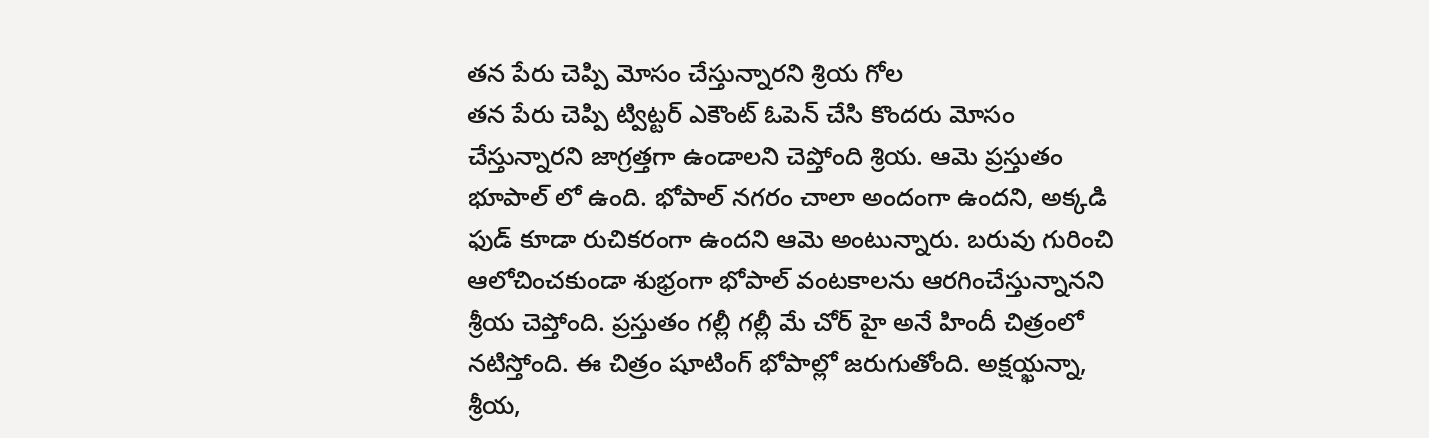తన పేరు చెప్పి మోసం చేస్తున్నారని శ్రియ గోల
తన పేరు చెప్పి ట్విట్టర్ ఎకౌంట్ ఓపెన్ చేసి కొందరు మోసం చేస్తున్నారని జాగ్రత్తగా ఉండాలని చెప్తోంది శ్రియ. ఆమె ప్రస్తుతం భూపాల్ లో ఉంది. భోపాల్ నగరం చాలా అందంగా ఉందని, అక్కడి ఫుడ్ కూడా రుచికరంగా ఉందని ఆమె అంటున్నారు. బరువు గురించి ఆలోచించకుండా శుభ్రంగా భోపాల్ వంటకాలను ఆరగించేస్తున్నానని శ్రీయ చెప్తోంది. ప్రస్తుతం గల్లీ గల్లీ మే చోర్ హై అనే హిందీ చిత్రంలో నటిస్తోంది. ఈ చిత్రం షూటింగ్ భోపాల్లో జరుగుతోంది. అక్షయ్ఖన్నా, శ్రీయ,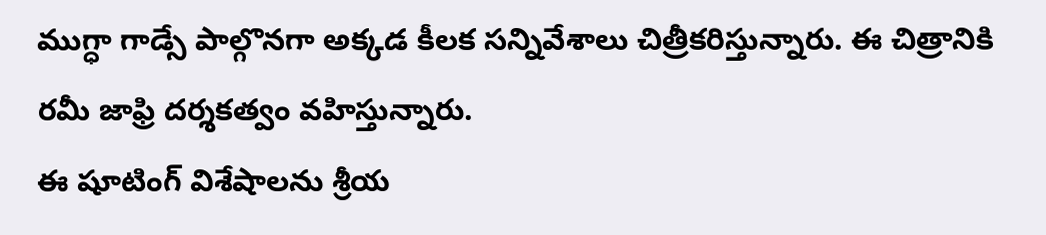ముగ్ధా గాడ్సే పాల్గొనగా అక్కడ కీలక సన్నివేశాలు చిత్రీకరిస్తున్నారు. ఈ చిత్రానికి రమీ జాఫ్రి దర్శకత్వం వహిస్తున్నారు.
ఈ షూటింగ్ విశేషాలను శ్రీయ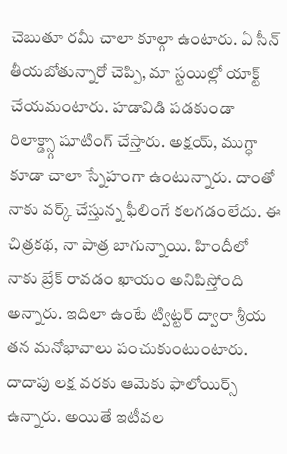చెబుతూ రమీ చాలా కూల్గా ఉంటారు. ఏ సీన్ తీయబోతున్నారో చెప్పి, మా స్టయిల్లో యాక్ట్ చేయమంటారు. హడావిడి పడకుండా రిలాక్డ్స్గా షూటింగ్ చేస్తారు. అక్షయ్, ముగ్ధా కూడా చాలా స్నేహంగా ఉంటున్నారు. దాంతో నాకు వర్క్ చేస్తున్న ఫీలింగే కలగడంలేదు. ఈ చిత్రకథ, నా పాత్ర బాగున్నాయి. హిందీలో నాకు బ్రేక్ రావడం ఖాయం అనిపిస్తోంది అన్నారు. ఇదిలా ఉంటే ట్విట్టర్ ద్వారా శ్రీయ తన మనోభావాలు పంచుకుంటుంటారు. దాదాపు లక్ష వరకు ఆమెకు ఫాలోయిర్స్ ఉన్నారు. అయితే ఇటీవల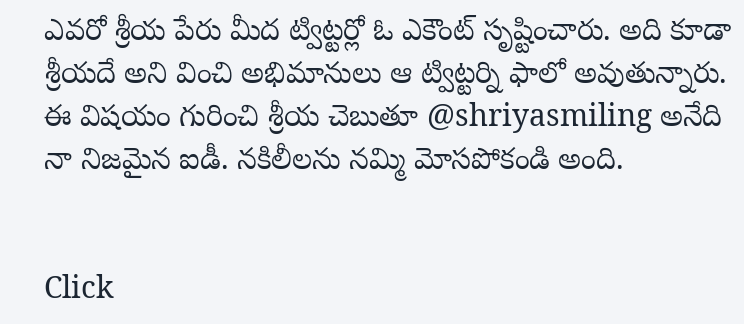ఎవరో శ్రీయ పేరు మీద ట్విట్టర్లో ఓ ఎకౌంట్ సృష్టించారు. అది కూడా శ్రీయదే అని వించి అభిమానులు ఆ ట్విట్టర్ని ఫాలో అవుతున్నారు. ఈ విషయం గురించి శ్రీయ చెబుతూ @shriyasmiling అనేది నా నిజమైన ఐడీ. నకిలీలను నమ్మి మోసపోకండి అంది.


Click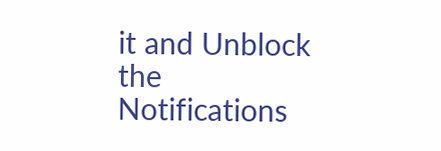it and Unblock the Notifications